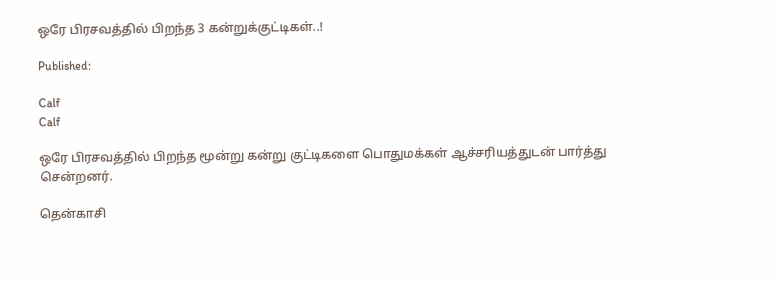ஒரே பிரசவத்தில் பிறந்த 3 கன்றுக்குட்டிகள்..!

Published:

Calf
Calf

ஒரே பிரசவத்தில் பிறந்த மூன்று கன்று குட்டிகளை பொதுமக்கள் ஆச்சரியத்துடன் பார்த்து சென்றனர்.

தென்காசி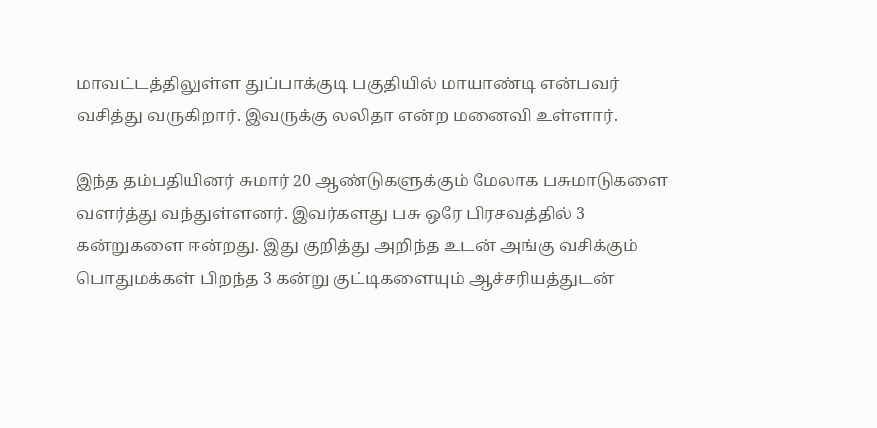மாவட்டத்திலுள்ள துப்பாக்குடி பகுதியில் மாயாண்டி என்பவர் வசித்து வருகிறார். இவருக்கு லலிதா என்ற மனைவி உள்ளார்.

இந்த தம்பதியினர் சுமார் 20 ஆண்டுகளுக்கும் மேலாக பசுமாடுகளை வளர்த்து வந்துள்ளனர். இவர்களது பசு ஒரே பிரசவத்தில் 3 கன்றுகளை ஈன்றது. இது குறித்து அறிந்த உடன் அங்கு வசிக்கும் பொதுமக்கள் பிறந்த 3 கன்று குட்டிகளையும் ஆச்சரியத்துடன்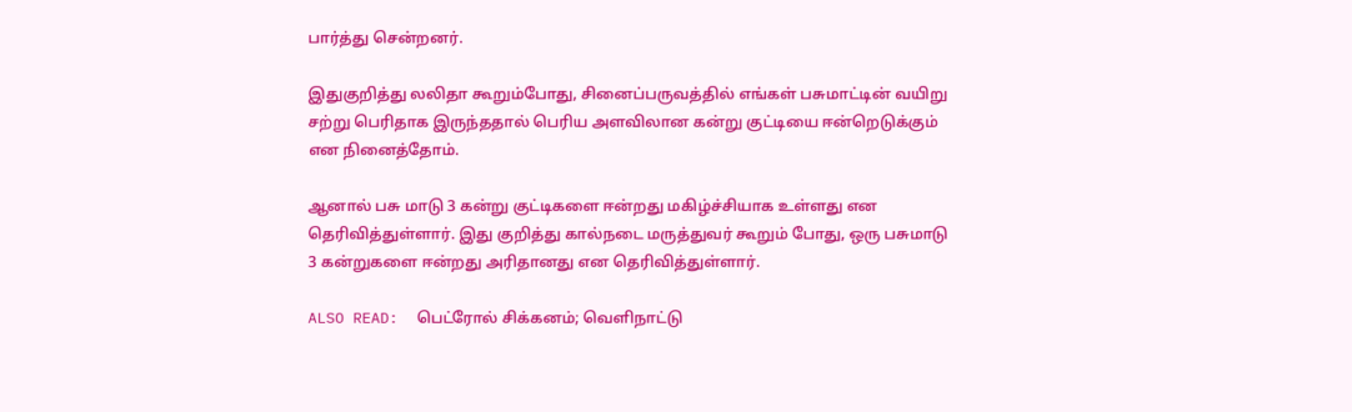பார்த்து சென்றனர்.

இதுகுறித்து லலிதா கூறும்போது, சினைப்பருவத்தில் எங்கள் பசுமாட்டின் வயிறு சற்று பெரிதாக இருந்ததால் பெரிய அளவிலான கன்று குட்டியை ஈன்றெடுக்கும் என நினைத்தோம்.

ஆனால் பசு மாடு 3 கன்று குட்டிகளை ஈன்றது மகிழ்ச்சியாக உள்ளது என தெரிவித்துள்ளார். இது குறித்து கால்நடை மருத்துவர் கூறும் போது, ஒரு பசுமாடு 3 கன்றுகளை ஈன்றது அரிதானது என தெரிவித்துள்ளார்.

ALSO READ:  பெட்ரோல் சிக்கனம்; வெளிநாட்டு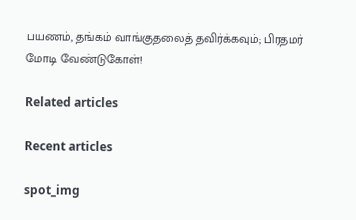பயணம், தங்கம் வாங்குதலைத் தவிர்க்கவும்; பிரதமர் மோடி வேண்டுகோள்!

Related articles

Recent articles

spot_img